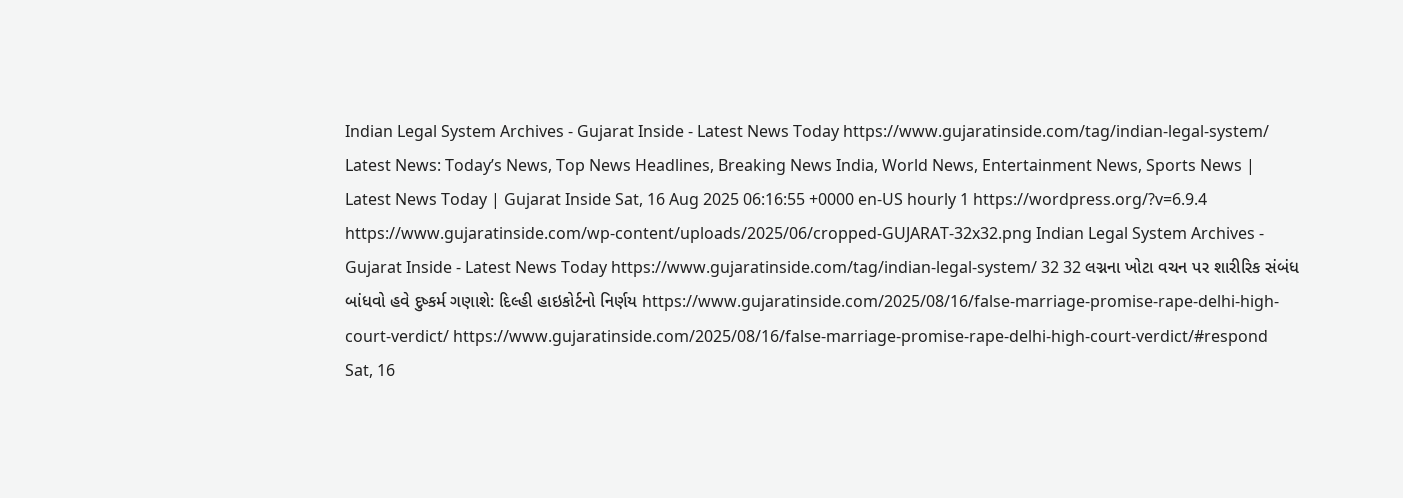Indian Legal System Archives - Gujarat Inside - Latest News Today https://www.gujaratinside.com/tag/indian-legal-system/ Latest News: Today’s News, Top News Headlines, Breaking News India, World News, Entertainment News, Sports News | Latest News Today | Gujarat Inside Sat, 16 Aug 2025 06:16:55 +0000 en-US hourly 1 https://wordpress.org/?v=6.9.4 https://www.gujaratinside.com/wp-content/uploads/2025/06/cropped-GUJARAT-32x32.png Indian Legal System Archives - Gujarat Inside - Latest News Today https://www.gujaratinside.com/tag/indian-legal-system/ 32 32 લગ્નના ખોટા વચન પર શારીરિક સંબંધ બાંધવો હવે દુષ્કર્મ ગણાશે: દિલ્હી હાઇકોર્ટનો નિર્ણય https://www.gujaratinside.com/2025/08/16/false-marriage-promise-rape-delhi-high-court-verdict/ https://www.gujaratinside.com/2025/08/16/false-marriage-promise-rape-delhi-high-court-verdict/#respond Sat, 16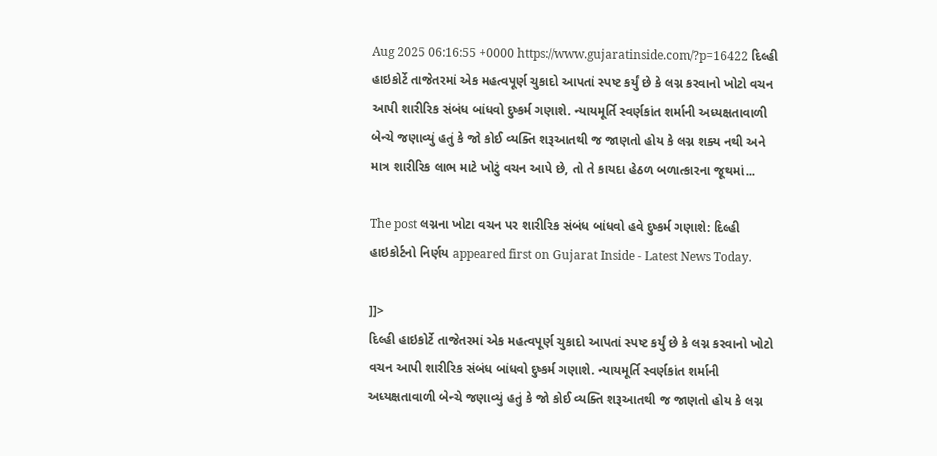Aug 2025 06:16:55 +0000 https://www.gujaratinside.com/?p=16422 દિલ્હી હાઇકોર્ટે તાજેતરમાં એક મહત્વપૂર્ણ ચુકાદો આપતાં સ્પષ્ટ કર્યું છે કે લગ્ન કરવાનો ખોટો વચન આપી શારીરિક સંબંધ બાંધવો દુષ્કર્મ ગણાશે. ન્યાયમૂર્તિ સ્વર્ણકાંત શર્માની અધ્યક્ષતાવાળી બેન્ચે જણાવ્યું હતું કે જો કોઈ વ્યક્તિ શરૂઆતથી જ જાણતો હોય કે લગ્ન શક્ય નથી અને માત્ર શારીરિક લાભ માટે ખોટું વચન આપે છે, તો તે કાયદા હેઠળ બળાત્કારના જૂથમાં...

The post લગ્નના ખોટા વચન પર શારીરિક સંબંધ બાંધવો હવે દુષ્કર્મ ગણાશે: દિલ્હી હાઇકોર્ટનો નિર્ણય appeared first on Gujarat Inside - Latest News Today.

]]>
દિલ્હી હાઇકોર્ટે તાજેતરમાં એક મહત્વપૂર્ણ ચુકાદો આપતાં સ્પષ્ટ કર્યું છે કે લગ્ન કરવાનો ખોટો વચન આપી શારીરિક સંબંધ બાંધવો દુષ્કર્મ ગણાશે. ન્યાયમૂર્તિ સ્વર્ણકાંત શર્માની અધ્યક્ષતાવાળી બેન્ચે જણાવ્યું હતું કે જો કોઈ વ્યક્તિ શરૂઆતથી જ જાણતો હોય કે લગ્ન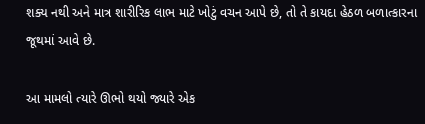શક્ય નથી અને માત્ર શારીરિક લાભ માટે ખોટું વચન આપે છે, તો તે કાયદા હેઠળ બળાત્કારના જૂથમાં આવે છે.

આ મામલો ત્યારે ઊભો થયો જ્યારે એક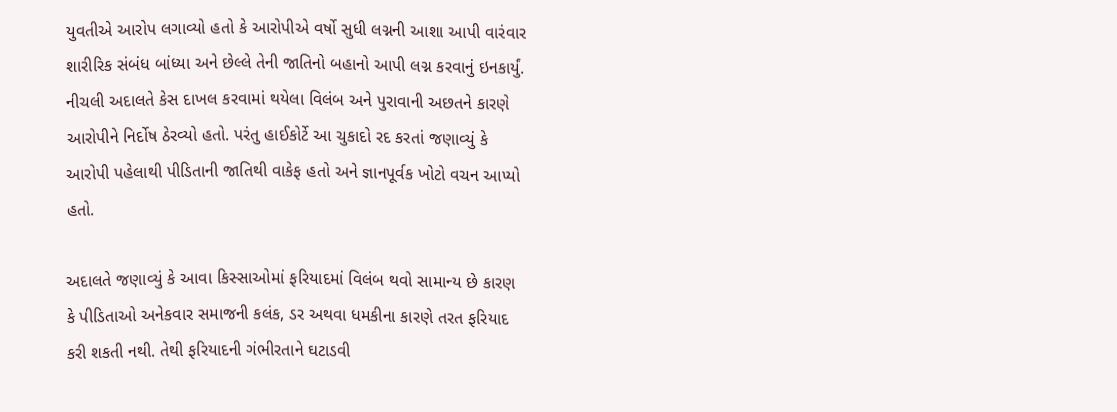યુવતીએ આરોપ લગાવ્યો હતો કે આરોપીએ વર્ષો સુધી લગ્નની આશા આપી વારંવાર શારીરિક સંબંધ બાંધ્યા અને છેલ્લે તેની જાતિનો બહાનો આપી લગ્ન કરવાનું ઇનકાર્યું. નીચલી અદાલતે કેસ દાખલ કરવામાં થયેલા વિલંબ અને પુરાવાની અછતને કારણે આરોપીને નિર્દોષ ઠેરવ્યો હતો. પરંતુ હાઈકોર્ટે આ ચુકાદો રદ કરતાં જણાવ્યું કે આરોપી પહેલાથી પીડિતાની જાતિથી વાકેફ હતો અને જ્ઞાનપૂર્વક ખોટો વચન આપ્યો હતો.

અદાલતે જણાવ્યું કે આવા કિસ્સાઓમાં ફરિયાદમાં વિલંબ થવો સામાન્ય છે કારણ કે પીડિતાઓ અનેકવાર સમાજની કલંક, ડર અથવા ધમકીના કારણે તરત ફરિયાદ કરી શકતી નથી. તેથી ફરિયાદની ગંભીરતાને ઘટાડવી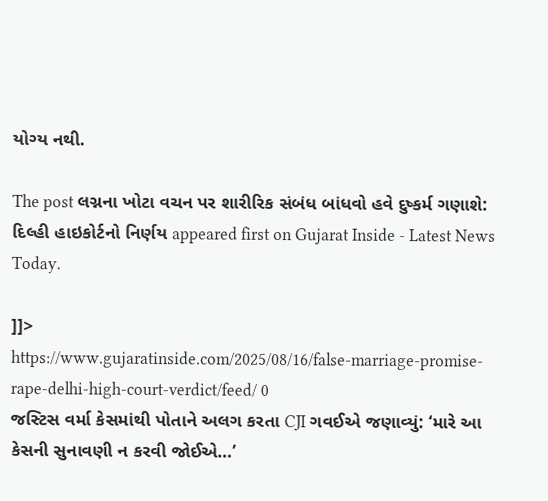યોગ્ય નથી.

The post લગ્નના ખોટા વચન પર શારીરિક સંબંધ બાંધવો હવે દુષ્કર્મ ગણાશે: દિલ્હી હાઇકોર્ટનો નિર્ણય appeared first on Gujarat Inside - Latest News Today.

]]>
https://www.gujaratinside.com/2025/08/16/false-marriage-promise-rape-delhi-high-court-verdict/feed/ 0
જસ્ટિસ વર્મા કેસમાંથી પોતાને અલગ કરતા CJI ગવઈએ જણાવ્યું: ‘મારે આ કેસની સુનાવણી ન કરવી જોઈએ…’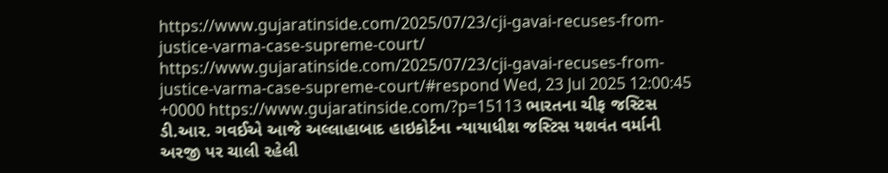https://www.gujaratinside.com/2025/07/23/cji-gavai-recuses-from-justice-varma-case-supreme-court/ https://www.gujaratinside.com/2025/07/23/cji-gavai-recuses-from-justice-varma-case-supreme-court/#respond Wed, 23 Jul 2025 12:00:45 +0000 https://www.gujaratinside.com/?p=15113 ભારતના ચીફ જસ્ટિસ ડી.આર. ગવઈએ આજે અલ્લાહાબાદ હાઇકોર્ટના ન્યાયાધીશ જસ્ટિસ યશવંત વર્માની અરજી પર ચાલી રહેલી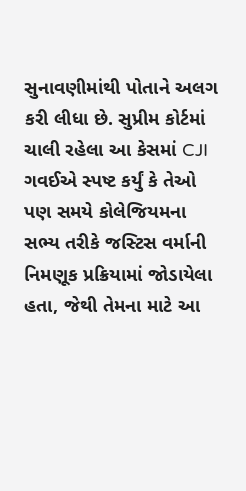સુનાવણીમાંથી પોતાને અલગ કરી લીધા છે. સુપ્રીમ કોર્ટમાં ચાલી રહેલા આ કેસમાં CJI ગવઈએ સ્પષ્ટ કર્યું કે તેઓ પણ સમયે કોલેજિયમના સભ્ય તરીકે જસ્ટિસ વર્માની નિમણૂક પ્રક્રિયામાં જોડાયેલા હતા, જેથી તેમના માટે આ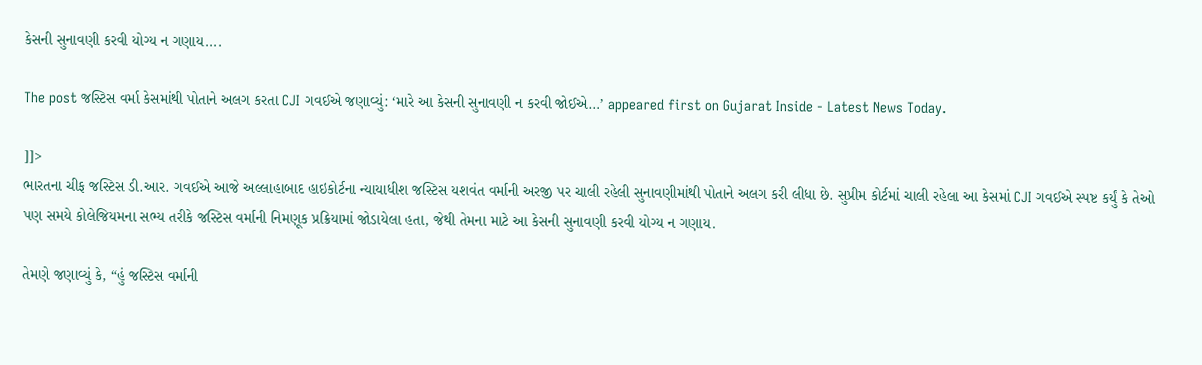કેસની સુનાવણી કરવી યોગ્ય ન ગણાય....

The post જસ્ટિસ વર્મા કેસમાંથી પોતાને અલગ કરતા CJI ગવઈએ જણાવ્યું: ‘મારે આ કેસની સુનાવણી ન કરવી જોઈએ…’ appeared first on Gujarat Inside - Latest News Today.

]]>
ભારતના ચીફ જસ્ટિસ ડી.આર. ગવઈએ આજે અલ્લાહાબાદ હાઇકોર્ટના ન્યાયાધીશ જસ્ટિસ યશવંત વર્માની અરજી પર ચાલી રહેલી સુનાવણીમાંથી પોતાને અલગ કરી લીધા છે. સુપ્રીમ કોર્ટમાં ચાલી રહેલા આ કેસમાં CJI ગવઈએ સ્પષ્ટ કર્યું કે તેઓ પણ સમયે કોલેજિયમના સભ્ય તરીકે જસ્ટિસ વર્માની નિમણૂક પ્રક્રિયામાં જોડાયેલા હતા, જેથી તેમના માટે આ કેસની સુનાવણી કરવી યોગ્ય ન ગણાય.

તેમણે જણાવ્યું કે, “હું જસ્ટિસ વર્માની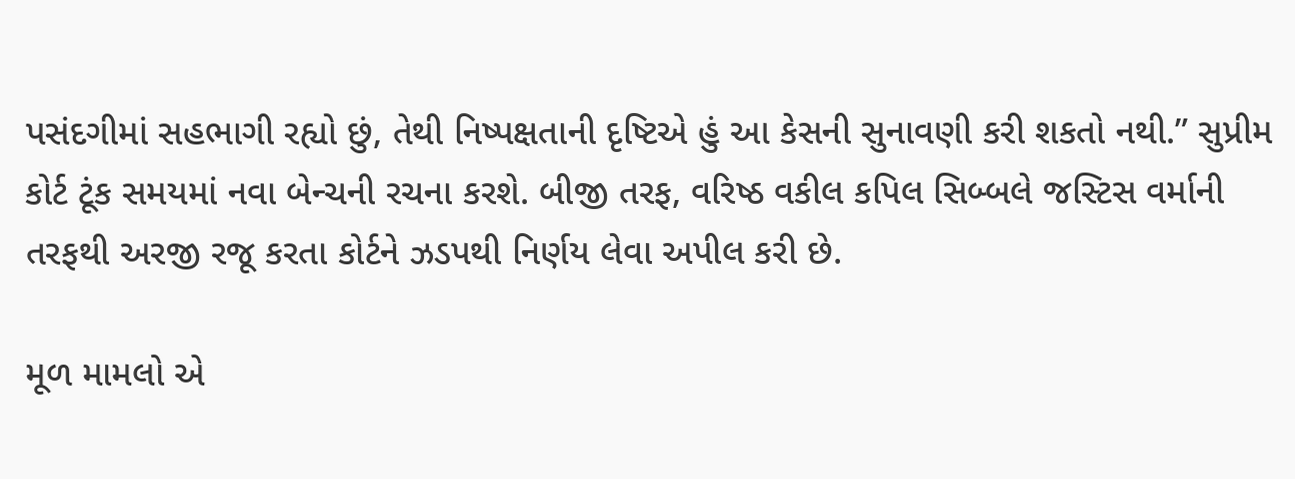પસંદગીમાં સહભાગી રહ્યો છું, તેથી નિષ્પક્ષતાની દૃષ્ટિએ હું આ કેસની સુનાવણી કરી શકતો નથી.” સુપ્રીમ કોર્ટ ટૂંક સમયમાં નવા બેન્ચની રચના કરશે. બીજી તરફ, વરિષ્ઠ વકીલ કપિલ સિબ્બલે જસ્ટિસ વર્માની તરફથી અરજી રજૂ કરતા કોર્ટને ઝડપથી નિર્ણય લેવા અપીલ કરી છે.

મૂળ મામલો એ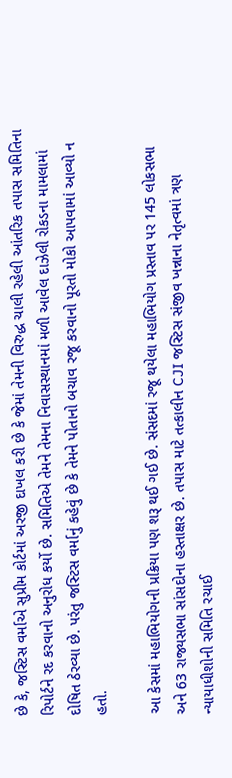છે કે, જસ્ટિસ વર્માએ સુપ્રીમ કોર્ટમાં અરજી દાખલ કરી છે કે જેમાં તેમની વિરુદ્ધ ચાલી રહેલી આંતરિક તપાસ સમિતિના રિપોર્ટને રદ કરવાનો અનુરોધ કર્યો છે. સમિતિએ તેમને તેમના નિવાસસ્થાનમાં મળી આવેલ દાઝેલી રોકડના મામલામાં દોષિત ઠેરવ્યા છે. પરંતુ જસ્ટિસ વર્માનું કહેવું છે કે તેમને પોતાનો બચાવ રજૂ કરવાનો પૂરતો મોકો આપવામાં આવ્યો ન હતો.

આ કેસમાં મહાભિયોગની પ્રક્રિયા પણ શરૂ થઈ ગઈ છે. સંસદમાં રજૂ થયેલા મહાભિયોગ પ્રસ્તાવ પર 145 લોકસભા અને 63 રાજ્યસભા સાંસદોના હસ્તાક્ષર છે. તપાસ માટે તત્કાલીન CJI જસ્ટિસ સંજીવ ખન્નાના નેતૃત્વમાં ત્રણ ન્યાયાધીશોની સમિતિ રચાઈ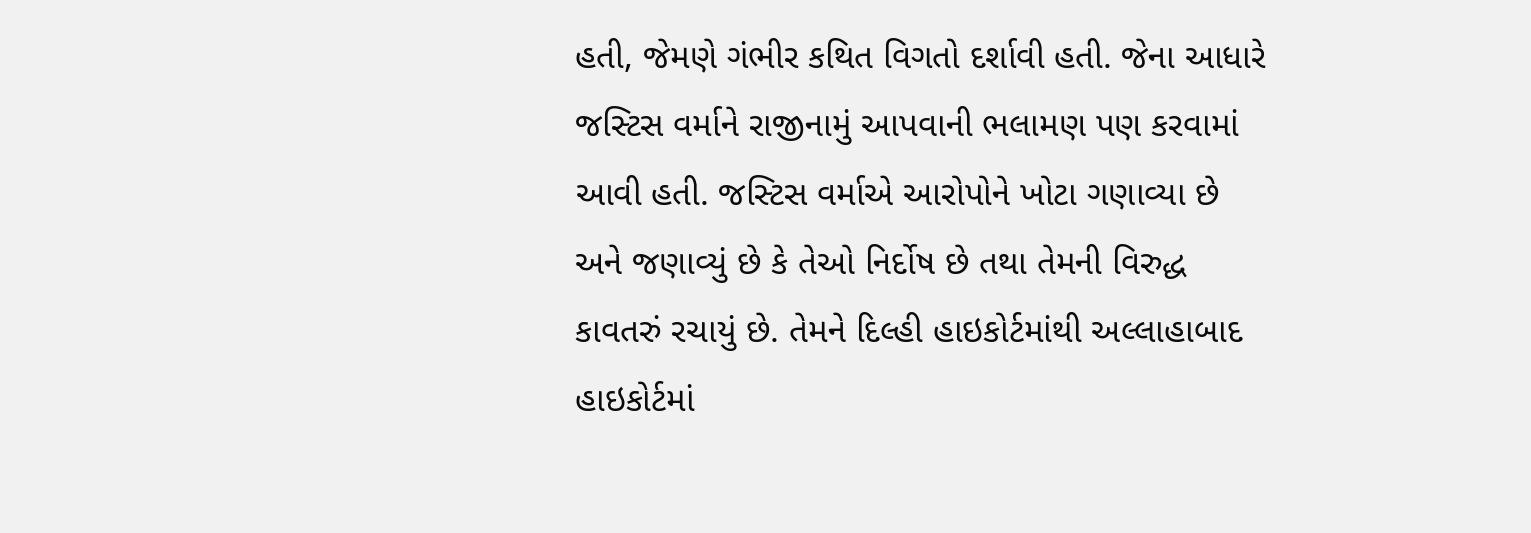હતી, જેમણે ગંભીર કથિત વિગતો દર્શાવી હતી. જેના આધારે જસ્ટિસ વર્માને રાજીનામું આપવાની ભલામણ પણ કરવામાં આવી હતી. જસ્ટિસ વર્માએ આરોપોને ખોટા ગણાવ્યા છે અને જણાવ્યું છે કે તેઓ નિર્દોષ છે તથા તેમની વિરુદ્ધ કાવતરું રચાયું છે. તેમને દિલ્હી હાઇકોર્ટમાંથી અલ્લાહાબાદ હાઇકોર્ટમાં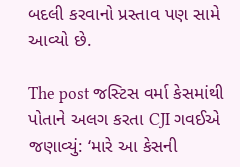બદલી કરવાનો પ્રસ્તાવ પણ સામે આવ્યો છે.

The post જસ્ટિસ વર્મા કેસમાંથી પોતાને અલગ કરતા CJI ગવઈએ જણાવ્યું: ‘મારે આ કેસની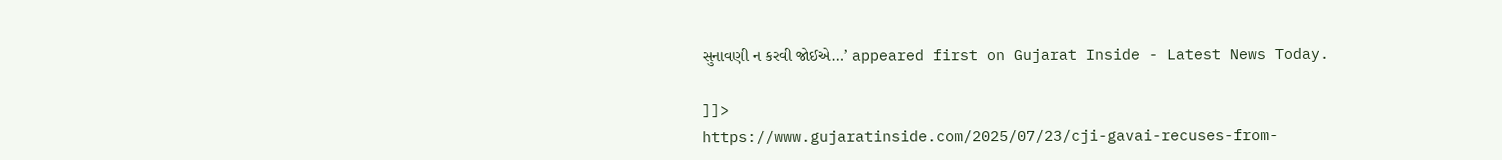સુનાવણી ન કરવી જોઈએ…’ appeared first on Gujarat Inside - Latest News Today.

]]>
https://www.gujaratinside.com/2025/07/23/cji-gavai-recuses-from-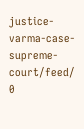justice-varma-case-supreme-court/feed/ 0